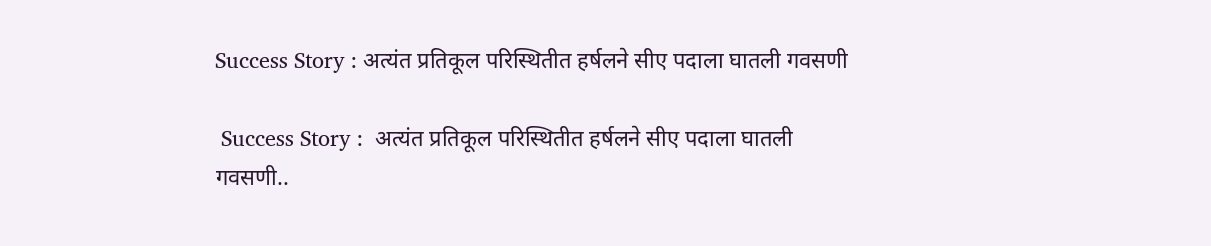Success Story : अत्यंत प्रतिकूल परिस्थितीत हर्षलने सीए पदाला घातली गवसणी

 Success Story :  अत्यंत प्रतिकूल परिस्थितीत हर्षलने सीए पदाला घातली गवसणी..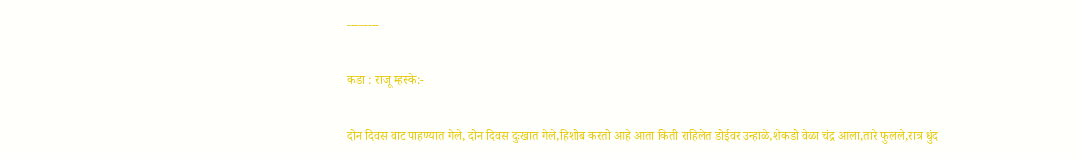---–----

कडा : राजू म्हस्के:-

दोन ‌दिवस वाट पाहण्यात गेले, दोन दिवस दुःखात गेले,हिशोब करतो आहे आता किती राहिलेत डोईवर उन्हाळे,शेकडो वेळा चंद्र आला,तारे फुलले,रात्र धुंद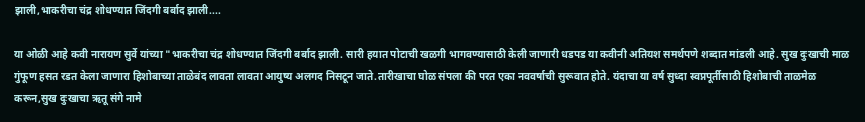झाली,भाकरीचा चंद्र शोधण्यात जिंदगी बर्बाद झाली....

या ओळी आहे कवी नारायण सुर्वे यांच्या "भाकरीचा चंद्र शोधण्यात जिंदगी बर्बाद झाली. सारी हयात पोटाची खळगी भागवण्यासाठी केली जाणारी धडपड या कवीनी अतियश समर्थपणे शब्दात मांडली आहे. सुख दुःखाची माळ गुंफूण ‌‌हसत रडत केला जाणारा हिशोबाच्या ताळेबंद लावता लावता आयुष्य अलगद निसटून जाते.तारीखाचा घोळ संपला की परत एका नववर्षाची सुरूवात होते. यंदाचा या वर्ष सुध्दा स्वप्नपूर्तीसाठी हिशोबाची ताळमेळ करून,सुख दुःखाचा ऋतू संगे नामे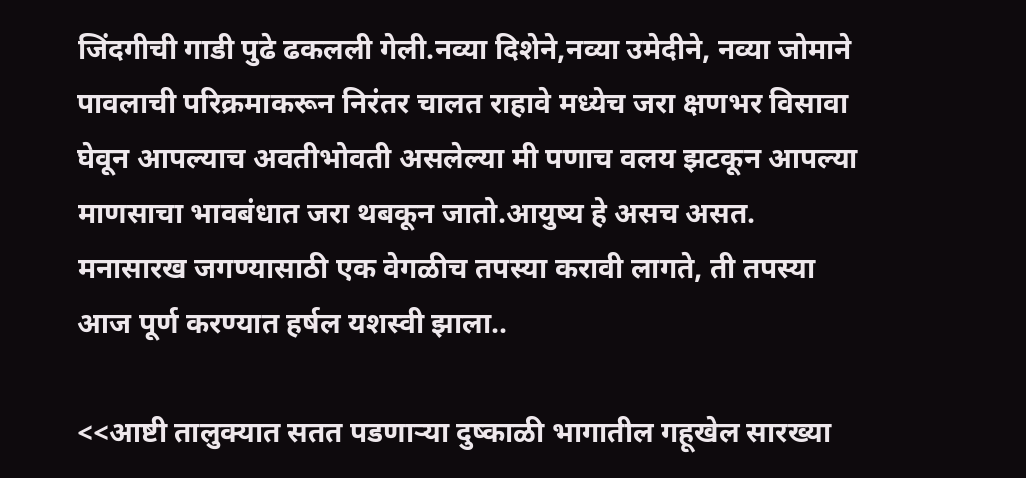जिंदगीची गाडी पुढे ढकलली गेली.नव्या दिशेने,नव्या उमेदीने, नव्या जोमाने पावलाची परिक्रमाकरून निरंतर चालत राहावे मध्येच जरा क्षणभर विसावा घेवून आपल्याच अवतीभोवती असलेल्या मी पणाच वलय झटकून आपल्या माणसाचा भावबंधात जरा थबकून जातो.आयुष्य हे असच असत. मनासारख जगण्यासाठी एक वेगळीच तपस्या करावी लागते, ती तपस्या आज पूर्ण करण्यात हर्षल यशस्वी झाला..

<<आष्टी तालुक्यात सतत पडणाऱ्या दुष्काळी भागातील गहूखेल सारख्या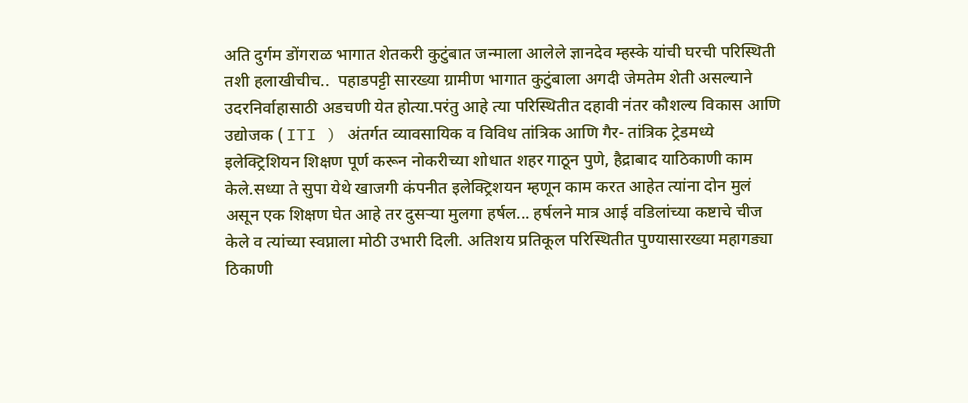अति दुर्गम डोंगराळ भागात शेतकरी कुटुंबात जन्माला आलेले ज्ञानदेव म्हस्के यांची घरची परिस्थिती तशी हलाखीचीच..  पहाडपट्टी सारख्या ग्रामीण भागात कुटुंबाला अगदी जेमतेम शेती असल्याने उदरनिर्वाहासाठी अडचणी येत होत्या.परंतु आहे त्या परिस्थितीत दहावी नंतर कौशल्य विकास आणि उद्योजक ( ITI ) अंतर्गत व्यावसायिक व विविध तांत्रिक आणि गैर- तांत्रिक ट्रेडमध्ये इलेक्ट्रिशियन शिक्षण पूर्ण करून नोकरीच्या शोधात शहर गाठून पुणे, हैद्राबाद याठिकाणी काम केले.सध्या ते सुपा येथे खाजगी कंपनीत इलेक्ट्रिशयन म्हणून काम करत आहेत त्यांना दोन मुलं असून एक शिक्षण घेत आहे तर दुसऱ्या मुलगा हर्षल... हर्षलने मात्र आई वडिलांच्या कष्टाचे चीज केले व त्यांच्या स्वप्नाला मोठी उभारी दिली. अतिशय प्रतिकूल परिस्थितीत पुण्यासारख्या महागड्या ठिकाणी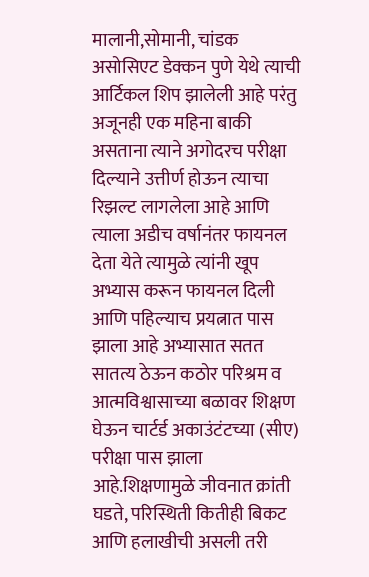मालानी,सोमानी, चांडक असोसिएट डेक्कन पुणे येथे त्याची आर्टिकल शिप झालेली आहे परंतु अजूनही एक महिना बाकी असताना त्याने अगोदरच परीक्षा दिल्याने उत्तीर्ण होऊन त्याचा रिझल्ट लागलेला आहे आणि त्याला अडीच वर्षानंतर फायनल देता येते त्यामुळे त्यांनी खूप अभ्यास करून फायनल दिली आणि पहिल्याच प्रयत्नात पास झाला आहे अभ्यासात सतत सातत्य ठेऊन कठोर परिश्रम व आत्मविश्वासाच्या बळावर शिक्षण घेऊन चार्टर्ड अकाउंटंटच्या (सीए) परीक्षा पास झाला आहे.शिक्षणामुळे जीवनात क्रांती घडते, परिस्थिती कितीही बिकट आणि हलाखीची असली तरी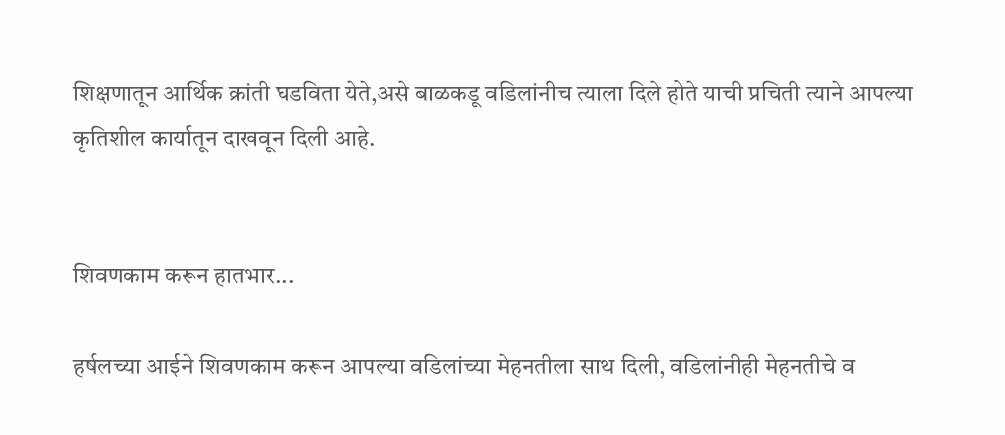शिक्षणातून आर्थिक क्रांती घडविता येते,असे बाळकडू वडिलांनीच त्याला दिले होते याची प्रचिती त्याने आपल्या कृतिशील कार्यातून दाखवून दिली आहे.


शिवणकाम करून हातभार...

हर्षलच्या आईने शिवणकाम करून आपल्या वडिलांच्या मेहनतीला साथ दिली, वडिलांनीही मेहनतीचे व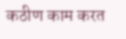कठीण काम करत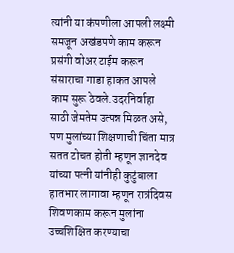त्यांनी या कंपणीला आपली लक्ष्मी समजून अखंडपणे काम करून प्रसंगी वोअर टाईम करून संसाराचा गाडा हाकत आपले काम सुरू ठेवले.उदरनिर्वाहा साठी जेमतेम उत्पन्न मिळत असे, पण मुलांच्या शिक्षणाची चिंता मात्र सतत टोचत होती म्हणून ज्ञानदेव यांच्या पत्नी यांनीही कुटुंबाला हातभार लागावा म्हणून रात्रंदिवस शिवणकाम करून मुलांना उच्चशिक्षित करण्याचा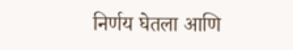निर्णय घेतला आणि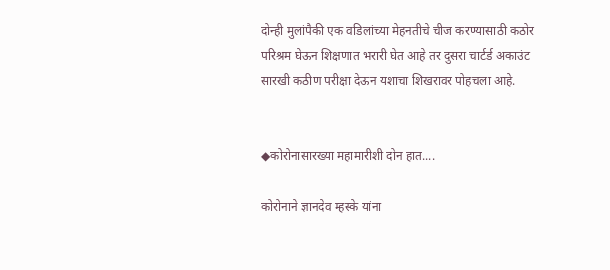दोन्ही मुलांपैकी एक वडिलांच्या मेहनतीचे चीज करण्यासाठी कठोर परिश्रम घेऊन शिक्षणात भरारी घेत आहे तर दुसरा चार्टर्ड अकाउंट सारखी कठीण परीक्षा देऊन यशाचा शिखरावर पोहचला आहे.


◆कोरोनासारख्या महामारीशी दोन हात....

कोरोनाने ज्ञानदेव म्हस्के यांना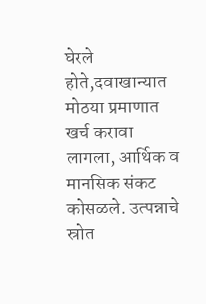घेरले होते,दवाखान्यात मोठया प्रमाणात खर्च करावा लागला, आर्थिक व मानसिक संकट कोसळले. उत्पन्नाचे स्रोत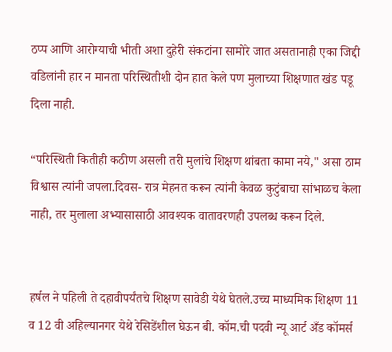ठप्प आणि आरोग्याची भीती अशा दुहेरी संकटांना सामोरे जात असतानाही एका जिद्दी वडिलांनी हार न मानता परिस्थितीशी दोन हात केले पण मुलाच्या शिक्षणात खंड पडू दिला नाही.

“परिस्थिती कितीही कठीण असली तरी मुलांचे शिक्षण थांबता कामा नये," असा ठाम विश्वास त्यांनी जपला.दिवस- रात्र मेहनत करून त्यांनी केवळ कुटुंबाचा सांभाळच केला नाही, तर मुलाला अभ्यासासाठी आवश्यक वातावरणही उपलब्ध करून दिले.


हर्षल ने पहिली ते दहावीपर्यंतचे शिक्षण सावेडी येथे घेतले.उच्च माध्यमिक शिक्षण 11 व 12 वी अहिल्यानगर येथे रेसिडेंशील घेऊन बी. कॉम.ची पदवी न्यू आर्ट अँड कॉमर्स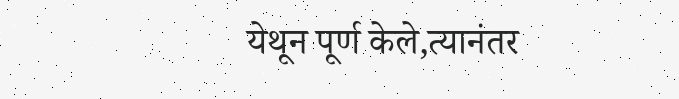येथून पूर्ण केले,त्यानंतर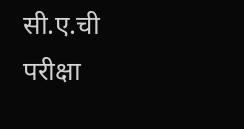सी.ए.ची परीक्षा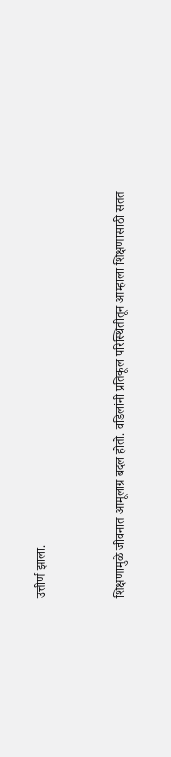उत्तीर्ण झाला.


शिक्षणामुळे जीवनात आमूलाग्र बदल होतो. वडिलांनी प्रतिकूल परिस्थितीतून आम्हाला शिक्षणासाठी सतत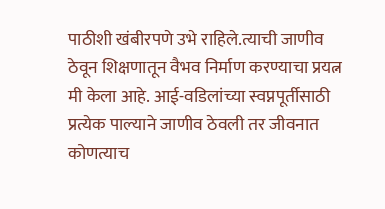पाठीशी खंबीरपणे उभे राहिले.त्याची जाणीव ठेवून शिक्षणातून वैभव निर्माण करण्याचा प्रयत्न मी केला आहे. आई-वडिलांच्या स्वप्नपूर्तीसाठी प्रत्येक पाल्याने जाणीव ठेवली तर जीवनात कोणत्याच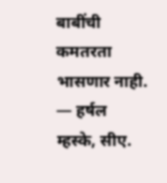बाबींची कमतरता भासणार नाही.
— हर्षल म्हस्के, सीए.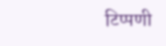टिप्पणी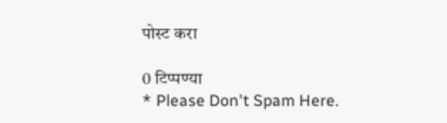पोस्ट करा

0 टिप्पण्या
* Please Don't Spam Here.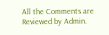All the Comments are Reviewed by Admin.